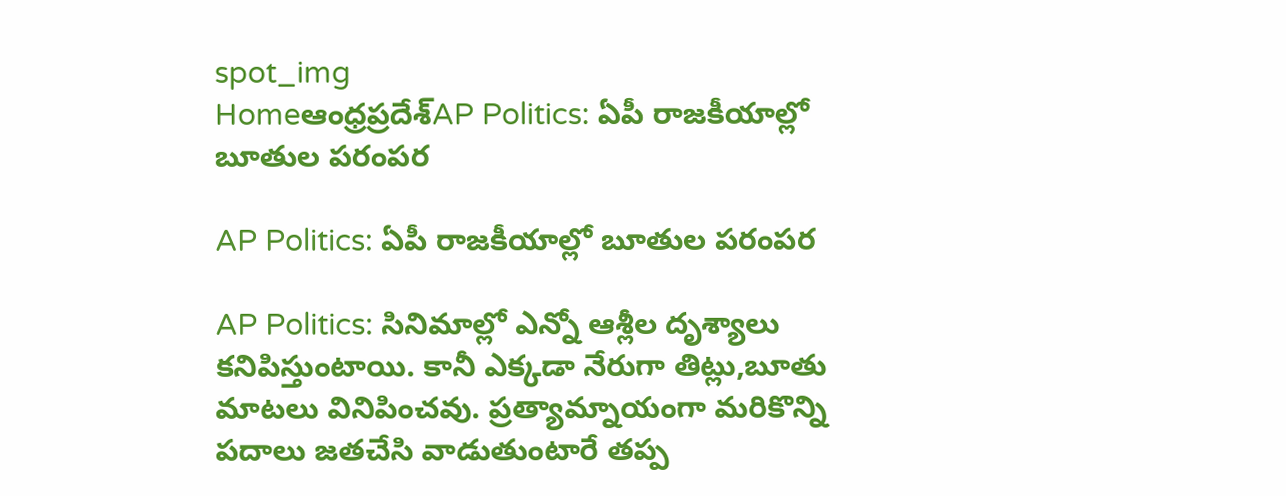spot_img
Homeఆంధ్రప్రదేశ్‌AP Politics: ఏపీ రాజకీయాల్లో బూతుల పరంపర

AP Politics: ఏపీ రాజకీయాల్లో బూతుల పరంపర

AP Politics: సినిమాల్లో ఎన్నో ఆశ్లీల దృశ్యాలు కనిపిస్తుంటాయి. కానీ ఎక్కడా నేరుగా తిట్లు,బూతు మాటలు వినిపించవు. ప్రత్యామ్నాయంగా మరికొన్ని పదాలు జతచేసి వాడుతుంటారే తప్ప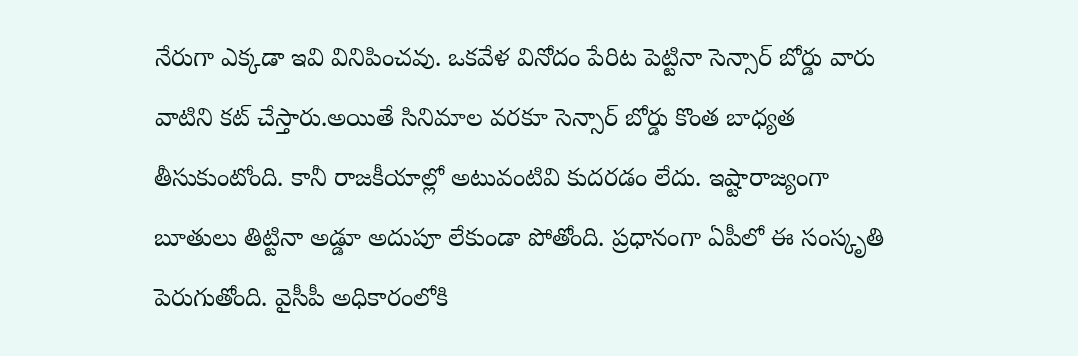నేరుగా ఎక్కడా ఇవి వినిపించవు. ఒకవేళ వినోదం పేరిట పెట్టినా సెన్సార్ బోర్డు వారు వాటిని కట్ చేస్తారు.అయితే సినిమాల వరకూ సెన్సార్ బోర్డు కొంత బాధ్యత తీసుకుంటోంది. కానీ రాజకీయాల్లో అటువంటివి కుదరడం లేదు. ఇష్టారాజ్యంగా బూతులు తిట్టినా అడ్డూ అదుపూ లేకుండా పోతోంది. ప్రధానంగా ఏపీలో ఈ సంస్కృతి పెరుగుతోంది. వైసీపీ అధికారంలోకి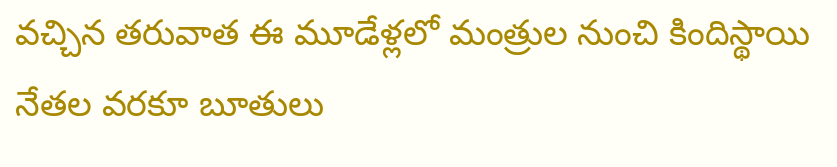వచ్చిన తరువాత ఈ మూడేళ్లలో మంత్రుల నుంచి కిందిస్థాయి నేతల వరకూ బూతులు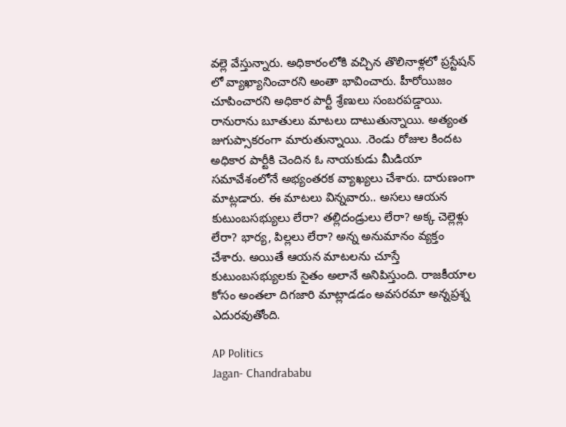వల్లె వేస్తున్నారు. అధికారంలోకి వచ్చిన తొలినాళ్లలో ప్రస్టేషన్ లో వ్యాఖ్యానించారని అంతా భావించారు. హీరోయిజం చూపించారని అధికార పార్టీ శ్రేణులు సంబరపడ్డాయి. రానురాను బూతులు మాటలు దాటుతున్నాయి. అత్యంత జుగుప్సాకరంగా మారుతున్నాయి. .రెండు రోజుల కిందట అధికార పార్టీకి చెందిన ఓ నాయకుడు మీడియా సమావేశంలోనే అభ్యంతరక వ్యాఖ్యలు చేశారు. దారుణంగా మాట్లడారు. ఈ మాటలు విన్నవారు.. అసలు ఆయన కుటుంబసభ్యులు లేరా? తల్లిదండ్రులు లేరా? అక్క చెల్లెళ్లు లేరా? భార్య, పిల్లలు లేరా? అన్న అనుమానం వ్యక్తం చేశారు. అయితే ఆయన మాటలను చూస్తే కుటుంబసభ్యులకు సైతం అలానే అనిపిస్తుంది. రాజకీయాల కోసం అంతలా దిగజారి మాట్లాడడం అవసరమా అన్నప్రశ్న ఎదురవుతోంది.

AP Politics
Jagan- Chandrababu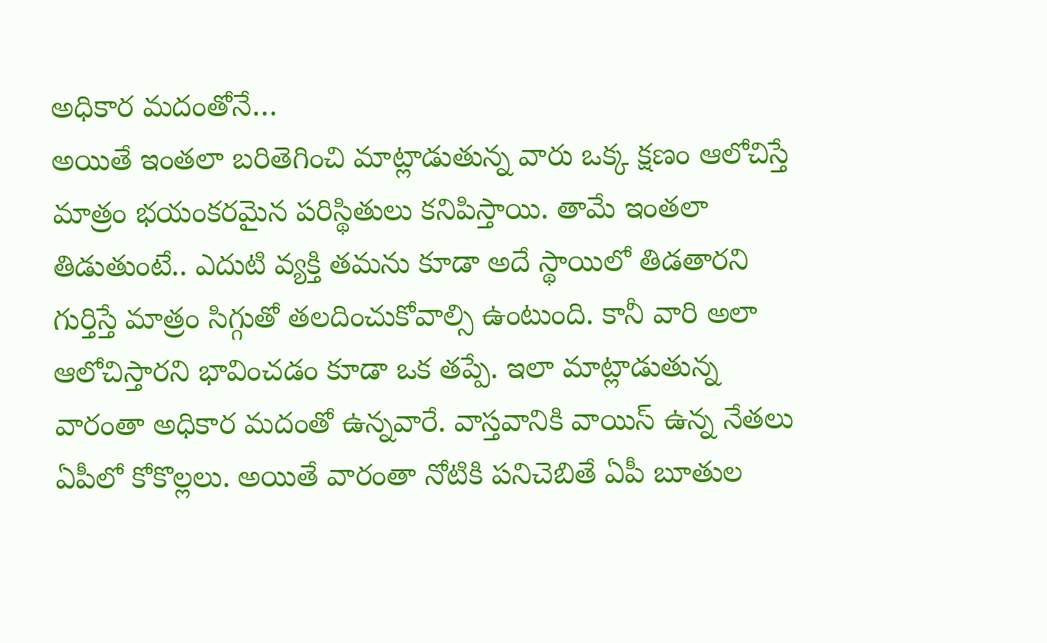అధికార మదంతోనే…
అయితే ఇంతలా బరితెగించి మాట్లాడుతున్న వారు ఒక్క క్షణం ఆలోచిస్తే మాత్రం భయంకరమైన పరిస్థితులు కనిపిస్తాయి. తామే ఇంతలా తిడుతుంటే.. ఎదుటి వ్యక్తి తమను కూడా అదే స్థాయిలో తిడతారని గుర్తిస్తే మాత్రం సిగ్గుతో తలదించుకోవాల్సి ఉంటుంది. కానీ వారి అలా ఆలోచిస్తారని భావించడం కూడా ఒక తప్పే. ఇలా మాట్లాడుతున్న వారంతా అధికార మదంతో ఉన్నవారే. వాస్తవానికి వాయిస్ ఉన్న నేతలు ఏపీలో కోకొల్లలు. అయితే వారంతా నోటికి పనిచెబితే ఏపీ బూతుల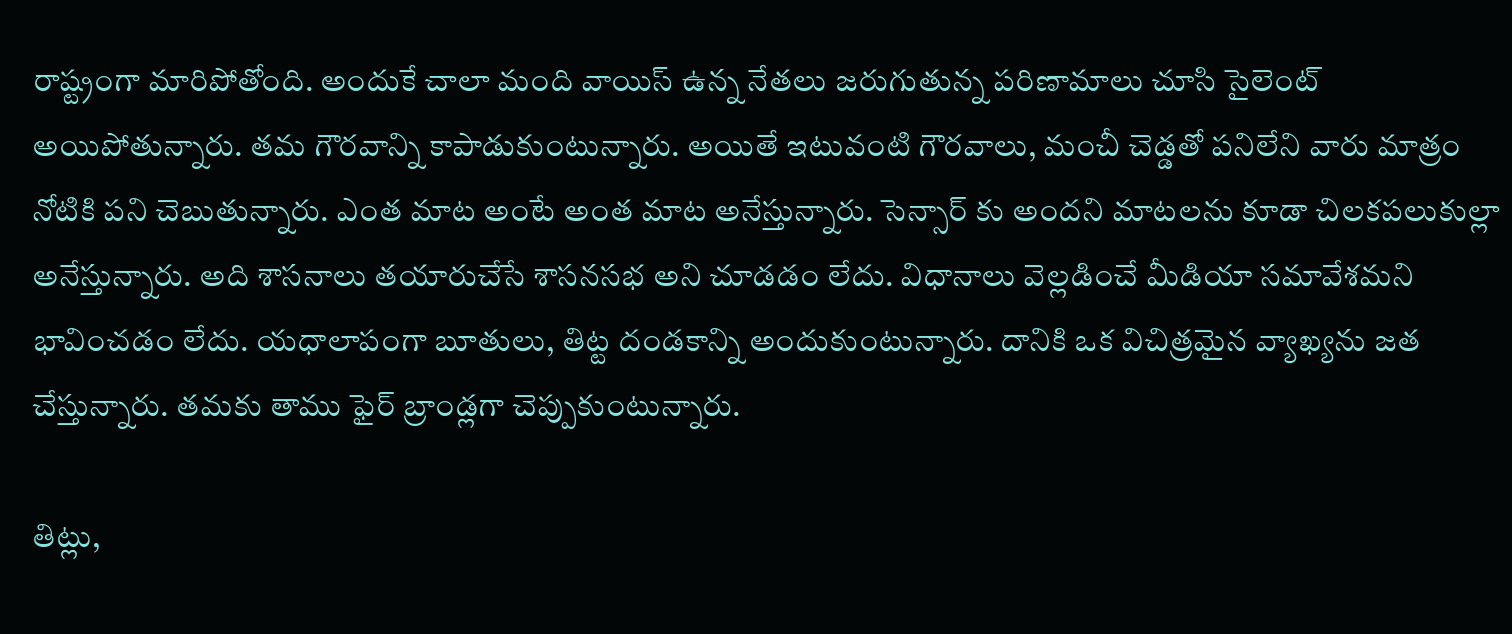రాష్ట్రంగా మారిపోతోంది. అందుకే చాలా మంది వాయిస్ ఉన్న నేతలు జరుగుతున్న పరిణామాలు చూసి సైలెంట్ అయిపోతున్నారు. తమ గౌరవాన్ని కాపాడుకుంటున్నారు. అయితే ఇటువంటి గౌరవాలు, మంచీ చెడ్డతో పనిలేని వారు మాత్రం నోటికి పని చెబుతున్నారు. ఎంత మాట అంటే అంత మాట అనేస్తున్నారు. సెన్సార్ కు అందని మాటలను కూడా చిలకపలుకుల్లా అనేస్తున్నారు. అది శాసనాలు తయారుచేసే శాసనసభ అని చూడడం లేదు. విధానాలు వెల్లడించే మీడియా సమావేశమని భావించడం లేదు. యధాలాపంగా బూతులు, తిట్ట దండకాన్ని అందుకుంటున్నారు. దానికి ఒక విచిత్రమైన వ్యాఖ్యను జత చేస్తున్నారు. తమకు తాము ఫైర్ బ్రాండ్లగా చెప్పుకుంటున్నారు.

తిట్లు,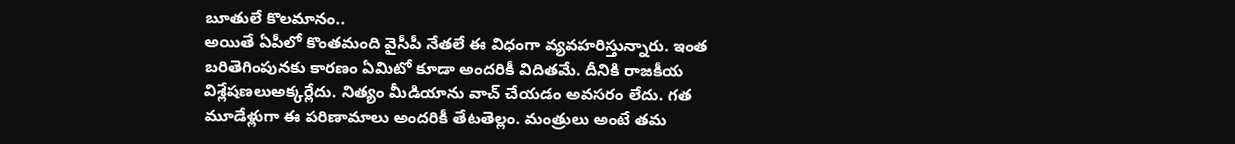బూతులే కొలమానం..
అయితే ఏపీలో కొంతమంది వైసీపీ నేతలే ఈ విధంగా వ్యవహరిస్తున్నారు. ఇంత బరితెగింపునకు కారణం ఏమిటో కూడా అందరికీ విదితమే. దీనికి రాజకీయ విశ్లేషణలుఅక్కర్లేదు. నిత్యం మీడియాను వాచ్ చేయడం అవసరం లేదు. గత మూడేళ్లుగా ఈ పరిణామాలు అందరికీ తేటతెల్లం. మంత్రులు అంటే తమ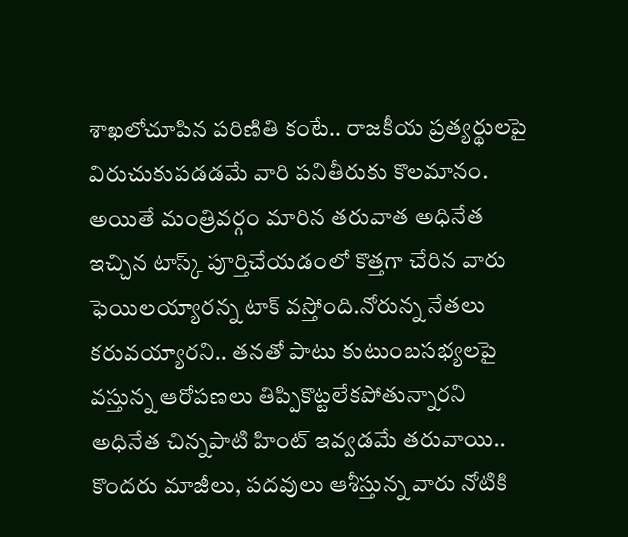శాఖలోచూపిన పరిణితి కంటే.. రాజకీయ ప్రత్యర్థులపై విరుచుకుపడడమే వారి పనితీరుకు కొలమానం. అయితే మంత్రివర్గం మారిన తరువాత అధినేత ఇచ్చిన టాస్క్ పూర్తిచేయడంలో కొత్తగా చేరిన వారు ఫెయిలయ్యారన్న టాక్ వస్తోంది.నోరున్న నేతలు కరువయ్యారని.. తనతో పాటు కుటుంబసభ్యలపై వస్తున్న ఆరోపణలు తిప్పికొట్టలేకపోతున్నారని అధినేత చిన్నపాటి హింట్ ఇవ్వడమే తరువాయి.. కొందరు మాజీలు, పదవులు ఆశీస్తున్న వారు నోటికి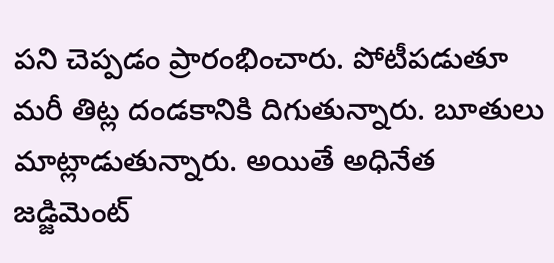పని చెప్పడం ప్రారంభించారు. పోటీపడుతూ మరీ తిట్ల దండకానికి దిగుతున్నారు. బూతులు మాట్లాడుతున్నారు. అయితే అధినేత జడ్జిమెంట్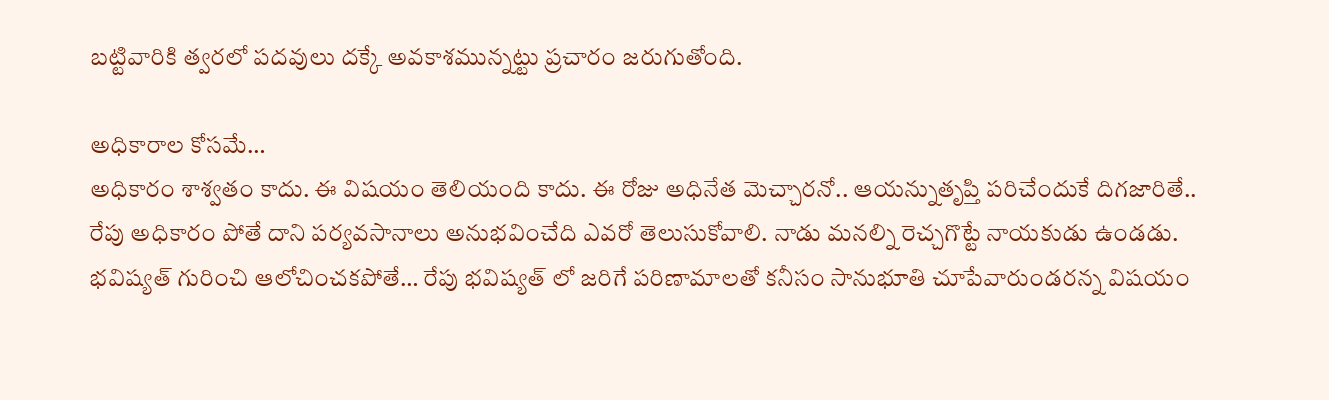బట్టివారికి త్వరలో పదవులు దక్కే అవకాశమున్నట్టు ప్రచారం జరుగుతోంది.

అధికారాల కోసమే…
అధికారం శాశ్వతం కాదు. ఈ విషయం తెలియంది కాదు. ఈ రోజు అధినేత మెచ్చారనో.. ఆయన్నుతృప్తి పరిచేందుకే దిగజారితే.. రేపు అధికారం పోతే దాని పర్యవసానాలు అనుభవించేది ఎవరో తెలుసుకోవాలి. నాడు మనల్ని రెచ్చగొట్టే నాయకుడు ఉండడు. భవిష్యత్ గురించి ఆలోచించకపోతే… రేపు భవిష్యత్ లో జరిగే పరిణామాలతో కనీసం సానుభూతి చూపేవారుండరన్న విషయం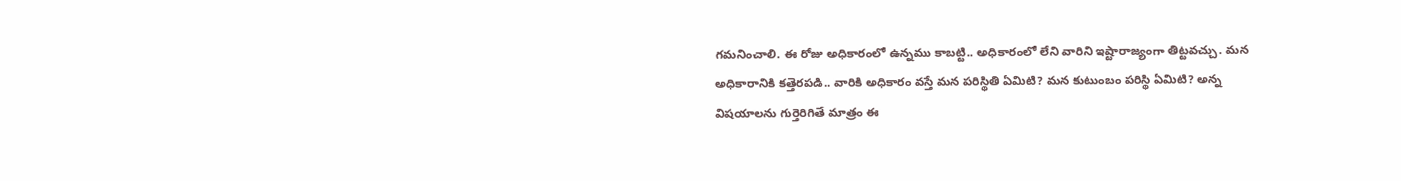గమనించాలి. ఈ రోజు అధికారంలో ఉన్నము కాబట్టి.. అధికారంలో లేని వారిని ఇష్టారాజ్యంగా తిట్టవచ్చు. మన అధికారానికి కత్తెరపడి.. వారికి అధికారం వస్తే మన పరిస్థితి ఏమిటి? మన కుటుంబం పరిస్థి ఏమిటి? అన్న విషయాలను గుర్తెరిగితే మాత్రం ఈ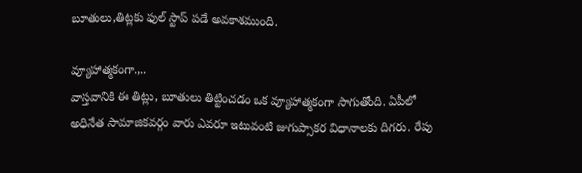బూతులు,తిట్లకు ఫుల్ స్టాప్ పడే అవకాశముంది.

వ్యూహాత్మకంగా.,..
వాస్తవానికి ఈ తిట్లు, బూతులు తిట్టించడం ఒక వ్యూహాత్మకంగా సాగుతోంది. ఏపీలో అధినేత సామాజికవర్గం వారు ఎవరూ ఇటువంటి జుగుప్సాకర విధానాలకు దిగరు. రేపు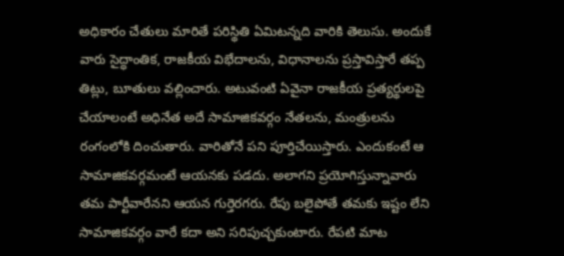అధికారం చేతులు మారితే పరిస్థితి ఏమిటన్నది వారికి తెలుసు. అందుకే వారు సైద్ధాంతిక, రాజకీయ విభేదాలను, విధానాలను ప్రస్తావిస్తారే తప్ప తిట్లు, బూతులు వల్లించారు. అటువంటి ఏవైనా రాజకీయ ప్రత్యర్థులపై చేయాలంటే అధినేత అదే సామాజికవర్గం నేతలను, మంత్రులను రంగంలోకి దించుతారు. వారితోనే పని పూర్తిచేయిస్తారు. ఎందుకంటే ఆ సామాజికవర్గమంటే ఆయనకు పడదు. అలాగని ప్రయోగిస్తున్నావారు తమ పార్టీవారేనని ఆయన గుర్తెరగరు. రేపు బలైపోతే తమకు ఇష్టం లేని సామాజికవర్గం వారే కదా అని సరిపుచ్చకుంటారు. రేపటి మాట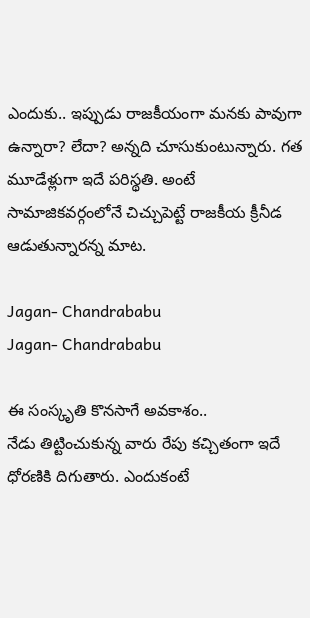ఎందుకు.. ఇప్పుడు రాజకీయంగా మనకు పావుగా ఉన్నారా? లేదా? అన్నది చూసుకుంటున్నారు. గత మూడేళ్లుగా ఇదే పరిస్థతి. అంటే సామాజికవర్గంలోనే చిచ్చుపెట్టే రాజకీయ క్రీనీడ ఆడుతున్నారన్న మాట.

Jagan- Chandrababu
Jagan- Chandrababu

ఈ సంస్కృతి కొనసాగే అవకాశం..
నేడు తిట్టించుకున్న వారు రేపు కచ్చితంగా ఇదే ధోరణికి దిగుతారు. ఎందుకంటే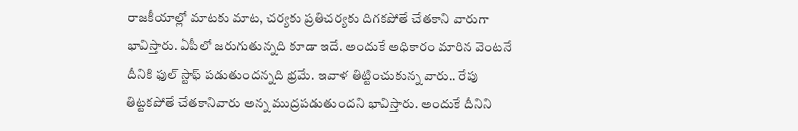రాజకీయాల్లో మాటకు మాట, చర్యకు ప్రతిచర్యకు దిగకపోతే చేతకాని వారుగా భావిస్తారు. ఏపీలో జరుగుతున్నది కూడా ఇదే. అందుకే అధికారం మారిన వెంటనే దీనికి ఫుల్ స్టాఫ్ పడుతుందన్నది భ్రమే. ఇవాళ తిట్టించుకున్న వారు.. రేపు తిట్టకపోతే చేతకానివారు అన్న ముద్రపడుతుందని భావిస్తారు. అందుకే దీనిని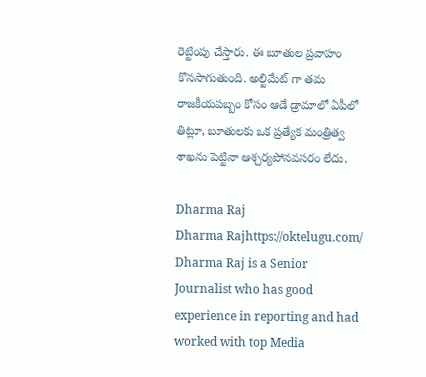రెట్టింపు చేస్తారు. ఈ బూతుల ప్రవాహం కొనసాగుతుంది. అల్టిమేట్ గా తమ రాజకీయపబ్బం కోసం ఆడే డ్రామాలో ఏపీలో తిట్లూ, బూతులకు ఒక ప్రత్యేక మంత్రిత్వ శాఖను పెట్టినా ఆశ్చర్యపోనవసరం లేదు.

Dharma Raj
Dharma Rajhttps://oktelugu.com/
Dharma Raj is a Senior Journalist who has good experience in reporting and had worked with top Media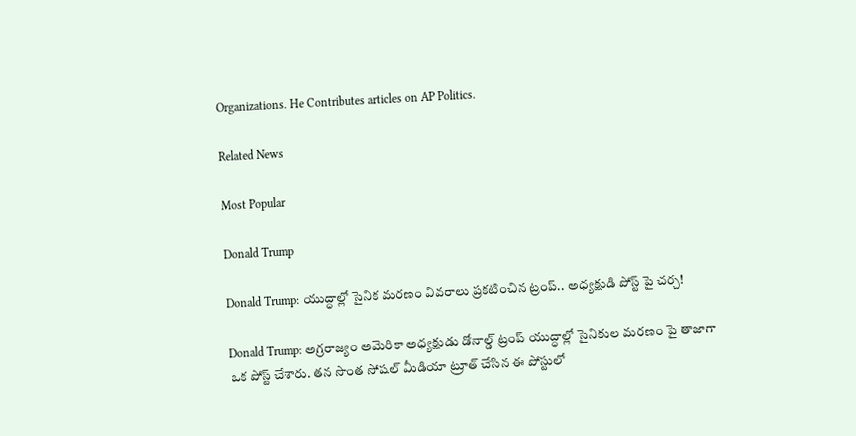Organizations. He Contributes articles on AP Politics.

Related News

Most Popular

Donald Trump

Donald Trump: యుద్ధాల్లో సైనిక మరణం వివరాలు ప్రకటించిన ట్రంప్.. అధ్యక్షుడి పోస్ట్ పై చర్చ!

Donald Trump: అగ్రరాజ్యం అమెరికా అధ్యక్షుడు డోనాల్డ్ ట్రంప్ యుద్ధాల్లో సైనికుల మరణం పై తాజాగా ఒక పోస్ట్ చేశారు. తన సొంత సోషల్ మీడియా ట్రూత్ చేసిన ఈ పోస్టులో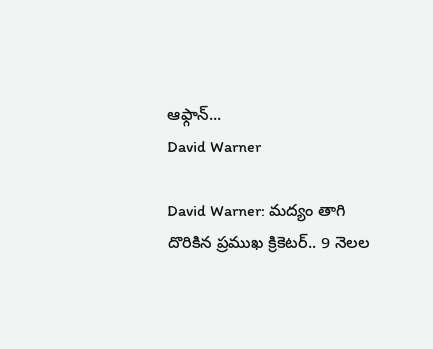ఆఫ్గాన్...
David Warner

David Warner: మద్యం తాగి దొరికిన ప్రముఖ క్రికెటర్.. 9 నెలల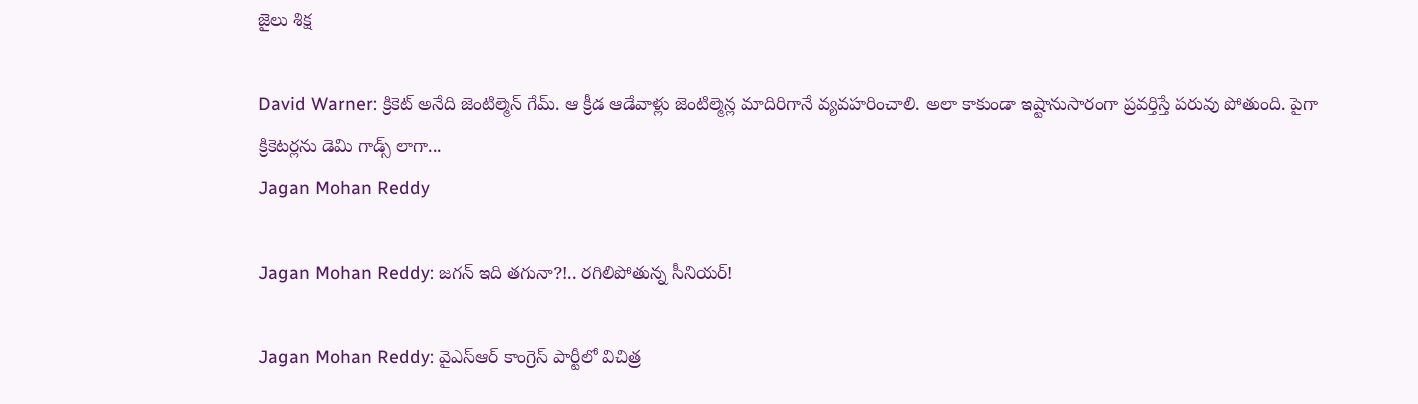జైలు శిక్ష

David Warner: క్రికెట్ అనేది జెంటిల్మెన్ గేమ్. ఆ క్రీడ ఆడేవాళ్లు జెంటిల్మెన్ల మాదిరిగానే వ్యవహరించాలి. అలా కాకుండా ఇష్టానుసారంగా ప్రవర్తిస్తే పరువు పోతుంది. పైగా క్రికెటర్లను డెమి గాడ్స్ లాగా...
Jagan Mohan Reddy

Jagan Mohan Reddy: జగన్ ఇది తగునా?!.. రగిలిపోతున్న సీనియర్!

Jagan Mohan Reddy: వైఎస్ఆర్ కాంగ్రెస్ పార్టీలో విచిత్ర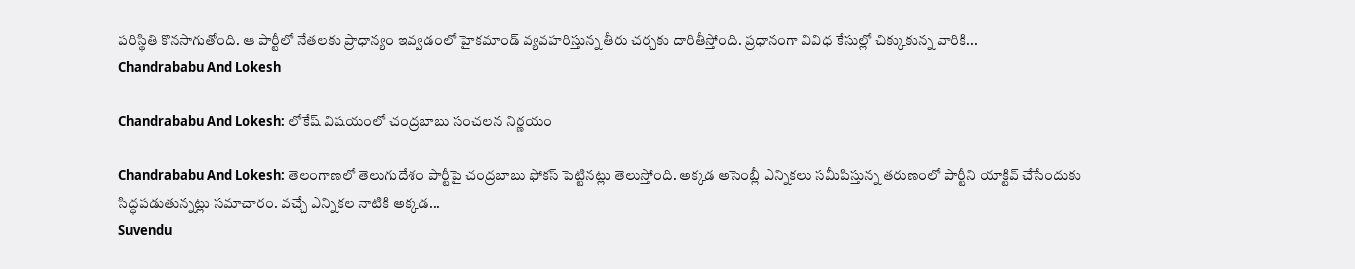పరిస్థితి కొనసాగుతోంది. ఆ పార్టీలో నేతలకు ప్రాధాన్యం ఇవ్వడంలో హైకమాండ్ వ్యవహరిస్తున్న తీరు చర్చకు దారితీస్తోంది. ప్రధానంగా వివిధ కేసుల్లో చిక్కుకున్న వారికి...
Chandrababu And Lokesh

Chandrababu And Lokesh: లోకేష్ విషయంలో చంద్రబాబు సంచలన నిర్ణయం

Chandrababu And Lokesh: తెలంగాణలో తెలుగుదేశం పార్టీపై చంద్రబాబు ఫోకస్ పెట్టినట్లు తెలుస్తోంది. అక్కడ అసెంబ్లీ ఎన్నికలు సమీపిస్తున్న తరుణంలో పార్టీని యాక్టివ్ చేసేందుకు సిద్ధపడుతున్నట్లు సమాచారం. వచ్చే ఎన్నికల నాటికి అక్కడ...
Suvendu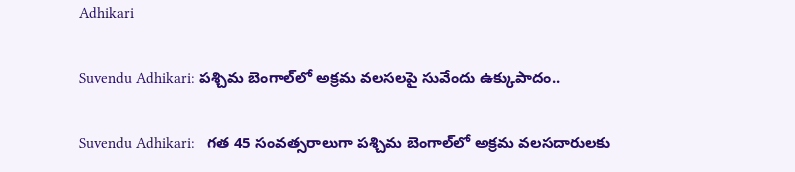Adhikari

Suvendu Adhikari: పశ్చిమ బెంగాల్‌లో అక్రమ వలసలపై సువేందు ఉక్కుపాదం..

Suvendu Adhikari:   గత 45 సంవత్సరాలుగా పశ్చిమ బెంగాల్‌లో అక్రమ వలసదారులకు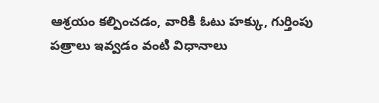ఆశ్రయం కల్పించడం, వారికి ఓటు హక్కు, గుర్తింపు పత్రాలు ఇవ్వడం వంటి విధానాలు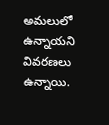అమలులో ఉన్నాయని వివరణలు ఉన్నాయి.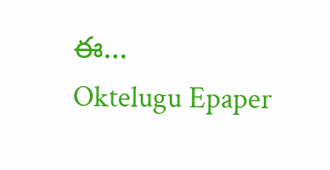ఈ...
Oktelugu Epaper